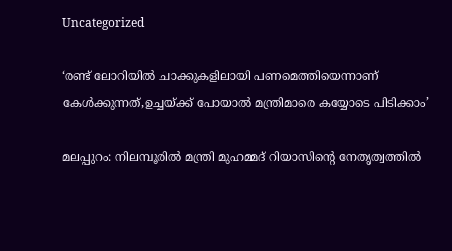Uncategorized

‘രണ്ട് ലോറിയില്‍ ചാക്കുകളിലായി പണമെത്തിയെന്നാണ് കേൾക്കുന്നത്,ഉച്ചയ്ക്ക് പോയാല്‍ മന്ത്രിമാരെ കയ്യോടെ പിടിക്കാം’

മലപ്പുറം: നിലമ്പൂരില്‍ മന്ത്രി മുഹമ്മദ് റിയാസിന്റെ നേതൃത്വത്തില്‍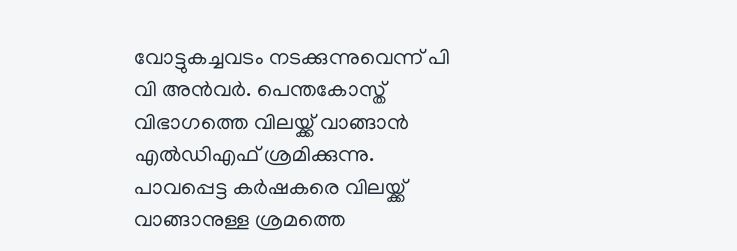വോട്ടുകച്ചവടം നടക്കുന്നുവെന്ന് പി വി അന്‍വര്‍. പെന്തകോസ്ത് വിഭാഗത്തെ വിലയ്ക്ക് വാങ്ങാന്‍ എല്‍ഡിഎഫ് ശ്രമിക്കുന്നു. പാവപ്പെട്ട കര്‍ഷകരെ വിലയ്ക്ക് വാങ്ങാനുള്ള ശ്രമത്തെ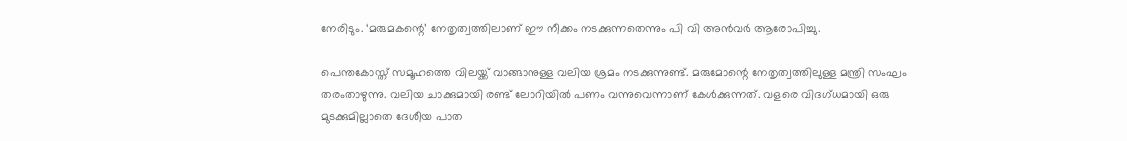നേരിടും. ‘മരുമകന്റെ’ നേതൃത്വത്തിലാണ് ഈ നീക്കം നടക്കുന്നതെന്നും പി വി അന്‍വര്‍ ആരോപിച്ചു.

പെന്തകോസ്ത് സമൂഹത്തെ വിലയ്ക്ക് വാങ്ങാനുള്ള വലിയ ശ്രമം നടക്കുന്നുണ്ട്. മരുമോന്റെ നേതൃത്വത്തിലുള്ള മന്ത്രി സംഘം തരംതാഴുന്നു. വലിയ ചാക്കുമായി രണ്ട് ലോറിയില്‍ പണം വന്നുവെന്നാണ് കേള്‍ക്കുന്നത്. വളരെ വിദഗ്ധമായി ഒരു മുടക്കുമില്ലാതെ ദേശീയ പാത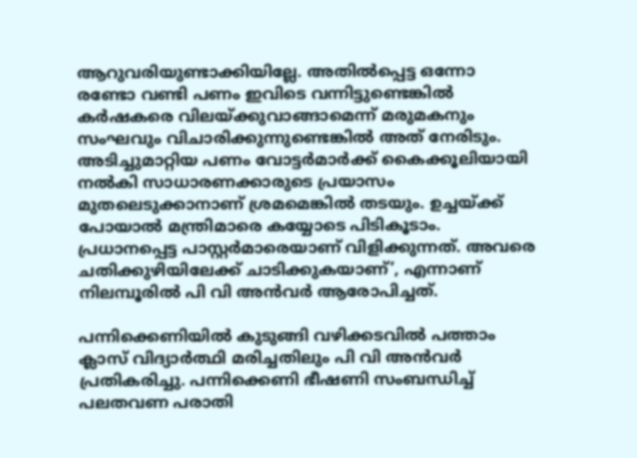ആറുവരിയുണ്ടാക്കിയില്ലേ. അതില്‍പ്പെട്ട ഒന്നോ രണ്ടോ വണ്ടി പണം ഇവിടെ വന്നിട്ടുണ്ടെങ്കില്‍ കര്‍ഷകരെ വിലയ്ക്കുവാങ്ങാമെന്ന് മരുമകനും സംഘവും വിചാരിക്കുന്നുണ്ടെങ്കില്‍ അത് നേരിടും. അടിച്ചുമാറ്റിയ പണം വോട്ടര്‍മാര്‍ക്ക് കൈക്കൂലിയായി നല്‍കി സാധാരണക്കാരുടെ പ്രയാസം മുതലെടുക്കാനാണ് ശ്രമമെങ്കില്‍ തടയും. ഉച്ചയ്ക്ക് പോയാല്‍ മന്ത്രിമാരെ കയ്യോടെ പിടികൂടാം. പ്രധാനപ്പെട്ട പാസ്റ്റര്‍മാരെയാണ് വിളിക്കുന്നത്. അവരെ ചതിക്കുഴിയിലേക്ക് ചാടിക്കുകയാണ്’, എന്നാണ് നിലമ്പൂരില്‍ പി വി അന്‍വര്‍ ആരോപിച്ചത്.

പന്നിക്കെണിയില്‍ കുടുങ്ങി വഴിക്കടവില്‍ പത്താം ക്ലാസ് വിദ്യാര്‍ത്ഥി മരിച്ചതിലും പി വി അന്‍വര്‍ പ്രതികരിച്ചു. പന്നിക്കെണി ഭീഷണി സംബന്ധിച്ച് പലതവണ പരാതി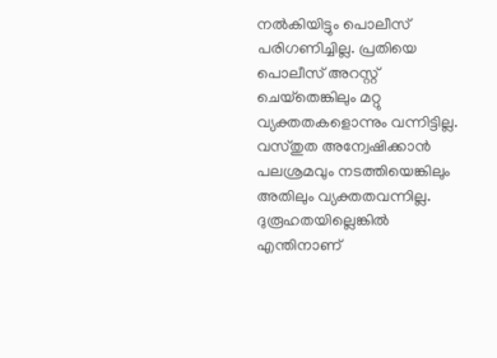നല്‍കിയിട്ടും പൊലീസ് പരിഗണിച്ചില്ല. പ്രതിയെ പൊലീസ് അറസ്റ്റ് ചെയ്‌തെങ്കിലും മറ്റു വ്യക്തതകളൊന്നും വന്നിട്ടില്ല. വസ്തുത അന്വേഷിക്കാന്‍ പലശ്രമവും നടത്തിയെങ്കിലും അതിലും വ്യക്തതവന്നില്ല. ദുരൂഹതയില്ലെങ്കില്‍ എന്തിനാണ്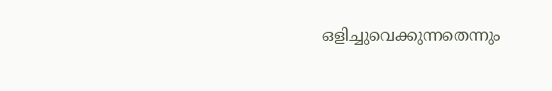ഒളിച്ചുവെക്കുന്നതെന്നും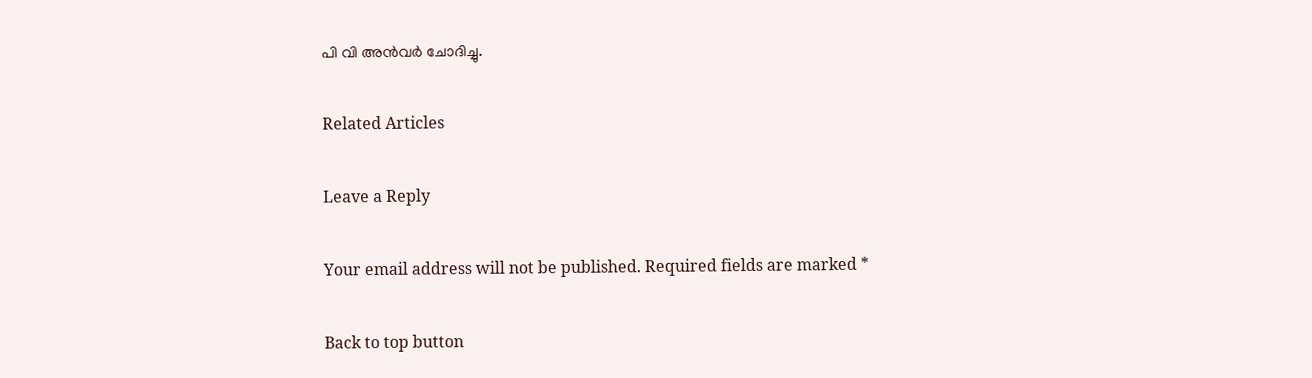പി വി അന്‍വര്‍ ചോദിച്ചു.

Related Articles

Leave a Reply

Your email address will not be published. Required fields are marked *

Back to top button